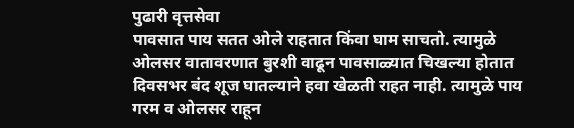पुढारी वृत्तसेवा
पावसात पाय सतत ओले राहतात किंवा घाम साचतो. त्यामुळे ओलसर वातावरणात बुरशी वाढून पावसाळ्यात चिखल्या होतात
दिवसभर बंद शूज घातल्याने हवा खेळती राहत नाही. त्यामुळे पाय गरम व ओलसर राहून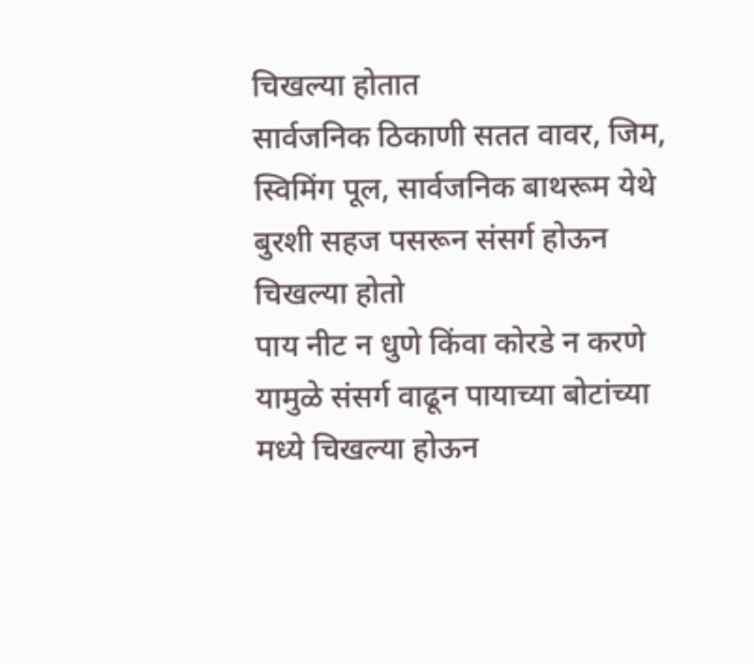चिखल्या होतात
सार्वजनिक ठिकाणी सतत वावर, जिम, स्विमिंग पूल, सार्वजनिक बाथरूम येथे बुरशी सहज पसरून संसर्ग होऊन चिखल्या होतो
पाय नीट न धुणे किंवा कोरडे न करणे यामुळे संसर्ग वाढून पायाच्या बोटांच्या मध्ये चिखल्या होऊन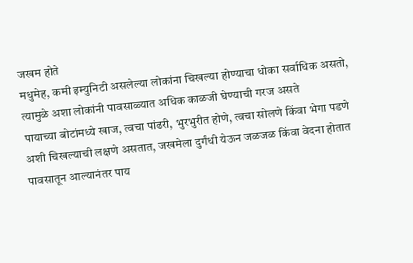जखम होते
मधुमेह, कमी इम्युनिटी असलेल्या लोकांना चिखल्या होण्याचा धोका सर्वाधिक असतो, त्यामुळे अशा लोकांनी पावसाळ्यात अधिक काळजी घेण्याची गरज असते
पायाच्या बोटांमध्ये खाज, त्वचा पांढरी, भुरभुरीत होणे, त्वचा सोलणे किंवा भेगा पडणे अशी चिखल्याची लक्षणे असतात, जखमेला दुर्गंधी येऊन जळजळ किंवा वेदना होतात
पावसातून आल्यानंतर पाय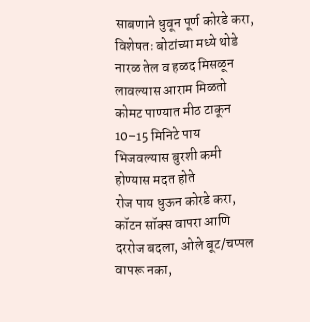साबणाने धुवून पूर्ण कोरडे करा, विशेषतः बोटांच्या मध्ये थोडे नारळ तेल व हळद मिसळून लावल्यास आराम मिळतो
कोमट पाण्यात मीठ टाकून 10–15 मिनिटे पाय भिजवल्यास बुरशी कमी होण्यास मदत होते
रोज पाय धुऊन कोरडे करा, कॉटन सॉक्स वापरा आणि दररोज बदला, ओले बूट/चप्पल वापरू नका,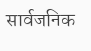सार्वजनिक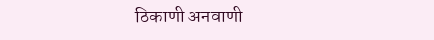ठिकाणी अनवाणी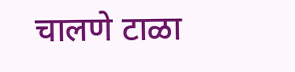चालणे टाळा